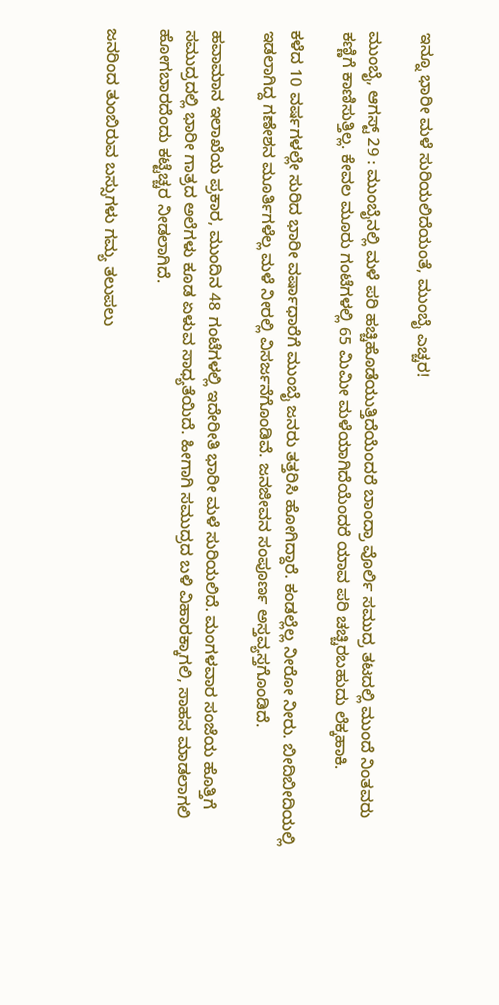ಇನ್ನೂ ಭಾರೀ ಮಳೆ ಸುರಿಯಲಿದೆಯಂತೆ, ಮುಂಬೈ ಎಚ್ಚರ!

ಮುಂಬೈ, ಆಗಸ್ಟ್ 29 : ಮುಂಬೈನಲ್ಲಿ ಮಳೆ ಪರಿ ಹಚ್ಚಿಹೊಡೆಯುತ್ತಿದೆಯೆಂದರೆ ಬಾಂದ್ರಾ ವೊರ್ಲಿ ಸಮುದ್ರ ತಟದಲ್ಲಿ ಮುಂದೆ ನಿಂತವರು ಕಣ್ಣಿಗೆ ಕಾಣಿಸುತ್ತಿಲ್ಲ. ಕೇವಲ ಮೂರು ಗಂಟೆಗಳಲ್ಲಿ 65 ಮಿಮೀ ಮಳೆಯಾಗಿದೆಯೆಂದರೆ ಯಾವ ಪರಿ ಚಚ್ಚಿರಬಹುದು ಲೆಕ್ಕಹಾಕಿ.

ಕಳೆದ 10 ವರ್ಷಗಳಲ್ಲೇ ಸುರಿದ ಭಾರೀ ವರ್ಷಾಧಾರೆಗೆ ಮುಂಬೈ ಜನರು ತತ್ತರಿಸಿ ಹೋಗಿದ್ದಾರೆ. ಕಂಡಲ್ಲೆಲ್ಲ ನೀರೋ ನೀರು. ಬೀದಿಬೀದಿಯಲ್ಲಿ ಇಡಲಾಗಿದ್ದ ಗಣೇಶನ ಮೂರ್ತಿಗಳೆಲ್ಲ ಮಳೆ ನೀರಲ್ಲಿ ವಿಸರ್ಜನೆಗೊಂಡಿವೆ. ಜನಜೀವನ ಸಂಪೂರ್ಣ ಅಸ್ತವ್ಯಸ್ತಗೊಂಡಿದೆ.

ಹವಾಮಾನ ಇಲಾಖೆಯ ಪ್ರಕಾರ, ಮುಂದಿನ 48 ಗಂಟೆಗಳಲ್ಲಿ ಇದೇರೀತಿ ಭಾರೀ ಮಳೆ ಸುರಿಯಲಿದೆ. ಮಂಗಳವಾರ ಸಂಜೆಯ ಹೊತ್ತಿಗೆ ಸಮುದ್ರದಲ್ಲಿ ಭಾರೀ ಗಾತ್ರದ ಅಲೆಗಳು ಕೂಡ ಏಳುವ ಸಾಧ್ಯತೆಯಿದೆ. ಹೀಗಾಗಿ ಸಮುದ್ರದ ಬಳಿ ವಿಹಾರಕ್ಕಾಗಲಿ, ಸಾಹಸ ಮಾಡಲಾಗಲಿ ಹೋಗಬಾರದೆಂದು ಕಟ್ಟೆಚ್ಚರ ನೀಡಲಾಗಿದೆ.

ಜನರಿಂದ ತುಂಬಿರುವ ಬಸ್ಸುಗಳು ಗಮ್ಯ ತಲುಪಲು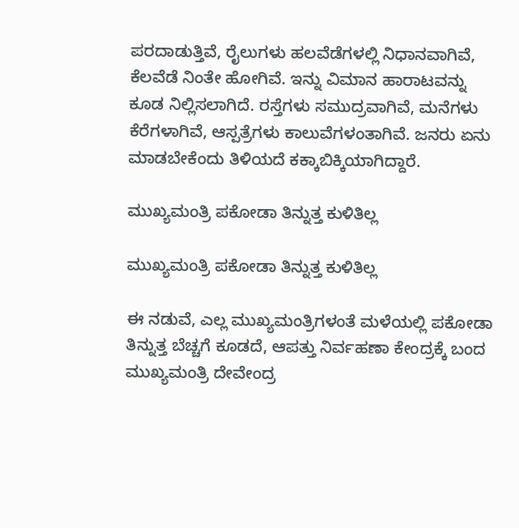ಪರದಾಡುತ್ತಿವೆ, ರೈಲುಗಳು ಹಲವೆಡೆಗಳಲ್ಲಿ ನಿಧಾನವಾಗಿವೆ, ಕೆಲವೆಡೆ ನಿಂತೇ ಹೋಗಿವೆ. ಇನ್ನು ವಿಮಾನ ಹಾರಾಟವನ್ನು ಕೂಡ ನಿಲ್ಲಿಸಲಾಗಿದೆ. ರಸ್ತೆಗಳು ಸಮುದ್ರವಾಗಿವೆ, ಮನೆಗಳು ಕೆರೆಗಳಾಗಿವೆ, ಆಸ್ಪತ್ರೆಗಳು ಕಾಲುವೆಗಳಂತಾಗಿವೆ. ಜನರು ಏನು ಮಾಡಬೇಕೆಂದು ತಿಳಿಯದೆ ಕಕ್ಕಾಬಿಕ್ಕಿಯಾಗಿದ್ದಾರೆ.

ಮುಖ್ಯಮಂತ್ರಿ ಪಕೋಡಾ ತಿನ್ನುತ್ತ ಕುಳಿತಿಲ್ಲ

ಮುಖ್ಯಮಂತ್ರಿ ಪಕೋಡಾ ತಿನ್ನುತ್ತ ಕುಳಿತಿಲ್ಲ

ಈ ನಡುವೆ, ಎಲ್ಲ ಮುಖ್ಯಮಂತ್ರಿಗಳಂತೆ ಮಳೆಯಲ್ಲಿ ಪಕೋಡಾ ತಿನ್ನುತ್ತ ಬೆಚ್ಚಗೆ ಕೂಡದೆ, ಆಪತ್ತು ನಿರ್ವಹಣಾ ಕೇಂದ್ರಕ್ಕೆ ಬಂದ ಮುಖ್ಯಮಂತ್ರಿ ದೇವೇಂದ್ರ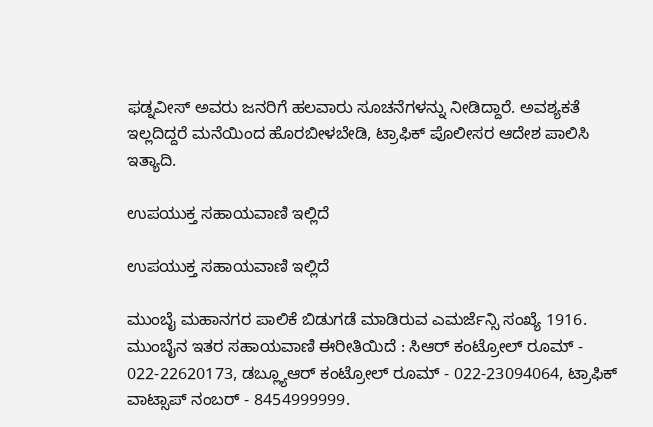ಫಡ್ನವೀಸ್ ಅವರು ಜನರಿಗೆ ಹಲವಾರು ಸೂಚನೆಗಳನ್ನು ನೀಡಿದ್ದಾರೆ. ಅವಶ್ಯಕತೆ ಇಲ್ಲದಿದ್ದರೆ ಮನೆಯಿಂದ ಹೊರಬೀಳಬೇಡಿ, ಟ್ರಾಫಿಕ್ ಪೊಲೀಸರ ಆದೇಶ ಪಾಲಿಸಿ ಇತ್ಯಾದಿ.

ಉಪಯುಕ್ತ ಸಹಾಯವಾಣಿ ಇಲ್ಲಿದೆ

ಉಪಯುಕ್ತ ಸಹಾಯವಾಣಿ ಇಲ್ಲಿದೆ

ಮುಂಬೈ ಮಹಾನಗರ ಪಾಲಿಕೆ ಬಿಡುಗಡೆ ಮಾಡಿರುವ ಎಮರ್ಜೆನ್ಸಿ ಸಂಖ್ಯೆ 1916. ಮುಂಬೈನ ಇತರ ಸಹಾಯವಾಣಿ ಈರೀತಿಯಿದೆ : ಸಿಆರ್ ಕಂಟ್ರೋಲ್ ರೂಮ್ - 022-22620173, ಡಬ್ಲ್ಯೂಆರ್ ಕಂಟ್ರೋಲ್ ರೂಮ್ - 022-23094064, ಟ್ರಾಫಿಕ್ ವಾಟ್ಸಾಪ್ ನಂಬರ್ - 8454999999.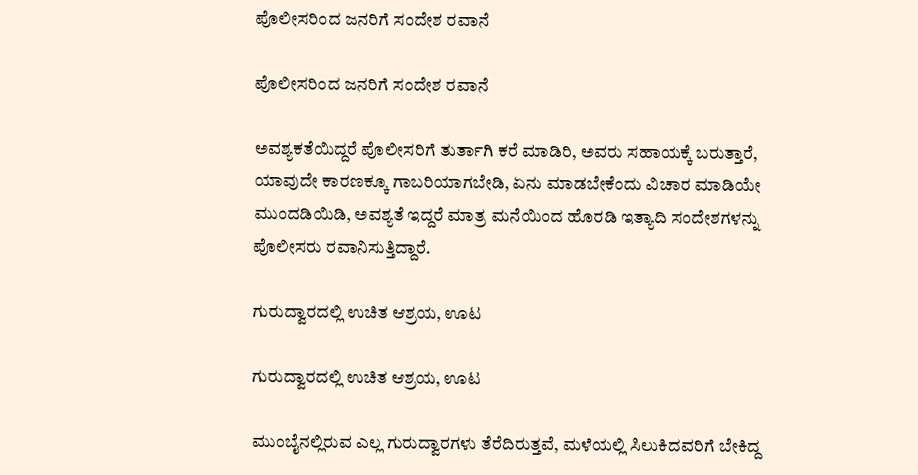ಪೊಲೀಸರಿಂದ ಜನರಿಗೆ ಸಂದೇಶ ರವಾನೆ

ಪೊಲೀಸರಿಂದ ಜನರಿಗೆ ಸಂದೇಶ ರವಾನೆ

ಅವಶ್ಯಕತೆಯಿದ್ದರೆ ಪೊಲೀಸರಿಗೆ ತುರ್ತಾಗಿ ಕರೆ ಮಾಡಿರಿ, ಅವರು ಸಹಾಯಕ್ಕೆ ಬರುತ್ತಾರೆ, ಯಾವುದೇ ಕಾರಣಕ್ಕೂ ಗಾಬರಿಯಾಗಬೇಡಿ, ಏನು ಮಾಡಬೇಕೆಂದು ವಿಚಾರ ಮಾಡಿಯೇ ಮುಂದಡಿಯಿಡಿ, ಅವಶ್ಯತೆ ಇದ್ದರೆ ಮಾತ್ರ ಮನೆಯಿಂದ ಹೊರಡಿ ಇತ್ಯಾದಿ ಸಂದೇಶಗಳನ್ನು ಪೊಲೀಸರು ರವಾನಿಸುತ್ತಿದ್ದಾರೆ.

ಗುರುದ್ವಾರದಲ್ಲಿ ಉಚಿತ ಆಶ್ರಯ, ಊಟ

ಗುರುದ್ವಾರದಲ್ಲಿ ಉಚಿತ ಆಶ್ರಯ, ಊಟ

ಮುಂಬೈನಲ್ಲಿರುವ ಎಲ್ಲ ಗುರುದ್ವಾರಗಳು ತೆರೆದಿರುತ್ತವೆ, ಮಳೆಯಲ್ಲಿ ಸಿಲುಕಿದವರಿಗೆ ಬೇಕಿದ್ದ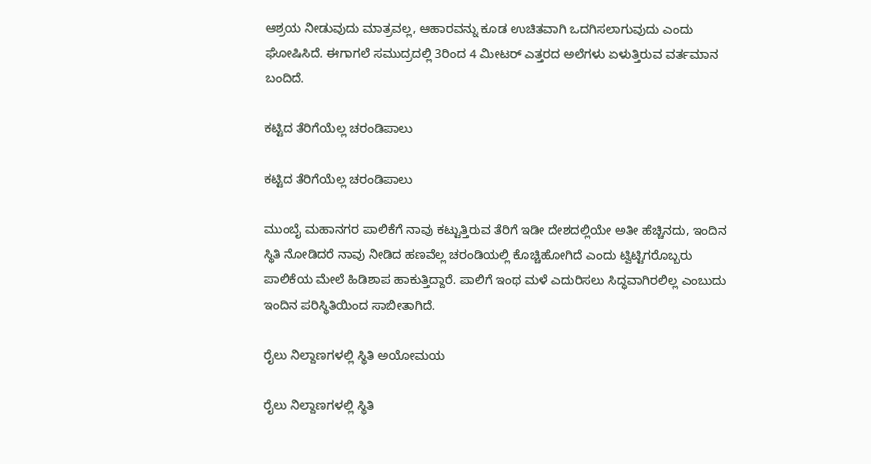ಆಶ್ರಯ ನೀಡುವುದು ಮಾತ್ರವಲ್ಲ, ಆಹಾರವನ್ನು ಕೂಡ ಉಚಿತವಾಗಿ ಒದಗಿಸಲಾಗುವುದು ಎಂದು ಘೋಷಿಸಿದೆ. ಈಗಾಗಲೆ ಸಮುದ್ರದಲ್ಲಿ 3ರಿಂದ 4 ಮೀಟರ್ ಎತ್ತರದ ಅಲೆಗಳು ಏಳುತ್ತಿರುವ ವರ್ತಮಾನ ಬಂದಿದೆ.

ಕಟ್ಟಿದ ತೆರಿಗೆಯೆಲ್ಲ ಚರಂಡಿಪಾಲು

ಕಟ್ಟಿದ ತೆರಿಗೆಯೆಲ್ಲ ಚರಂಡಿಪಾಲು

ಮುಂಬೈ ಮಹಾನಗರ ಪಾಲಿಕೆಗೆ ನಾವು ಕಟ್ಟುತ್ತಿರುವ ತೆರಿಗೆ ಇಡೀ ದೇಶದಲ್ಲಿಯೇ ಅತೀ ಹೆಚ್ಚಿನದು, ಇಂದಿನ ಸ್ಥಿತಿ ನೋಡಿದರೆ ನಾವು ನೀಡಿದ ಹಣವೆಲ್ಲ ಚರಂಡಿಯಲ್ಲಿ ಕೊಚ್ಚಿಹೋಗಿದೆ ಎಂದು ಟ್ವಿಟ್ಟಿಗರೊಬ್ಬರು ಪಾಲಿಕೆಯ ಮೇಲೆ ಹಿಡಿಶಾಪ ಹಾಕುತ್ತಿದ್ದಾರೆ. ಪಾಲಿಗೆ ಇಂಥ ಮಳೆ ಎದುರಿಸಲು ಸಿದ್ಧವಾಗಿರಲಿಲ್ಲ ಎಂಬುದು ಇಂದಿನ ಪರಿಸ್ಥಿತಿಯಿಂದ ಸಾಬೀತಾಗಿದೆ.

ರೈಲು ನಿಲ್ದಾಣಗಳಲ್ಲಿ ಸ್ಥಿತಿ ಅಯೋಮಯ

ರೈಲು ನಿಲ್ದಾಣಗಳಲ್ಲಿ ಸ್ಥಿತಿ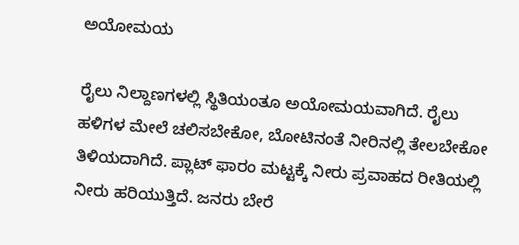ಅಯೋಮಯ

ರೈಲು ನಿಲ್ದಾಣಗಳಲ್ಲಿ ಸ್ಥಿತಿಯಂತೂ ಅಯೋಮಯವಾಗಿದೆ. ರೈಲು ಹಳಿಗಳ ಮೇಲೆ ಚಲಿಸಬೇಕೋ, ಬೋಟಿನಂತೆ ನೀರಿನಲ್ಲಿ ತೇಲಬೇಕೋ ತಿಳಿಯದಾಗಿದೆ. ಪ್ಲಾಟ್ ಫಾರಂ ಮಟ್ಟಕ್ಕೆ ನೀರು ಪ್ರವಾಹದ ರೀತಿಯಲ್ಲಿ ನೀರು ಹರಿಯುತ್ತಿದೆ. ಜನರು ಬೇರೆ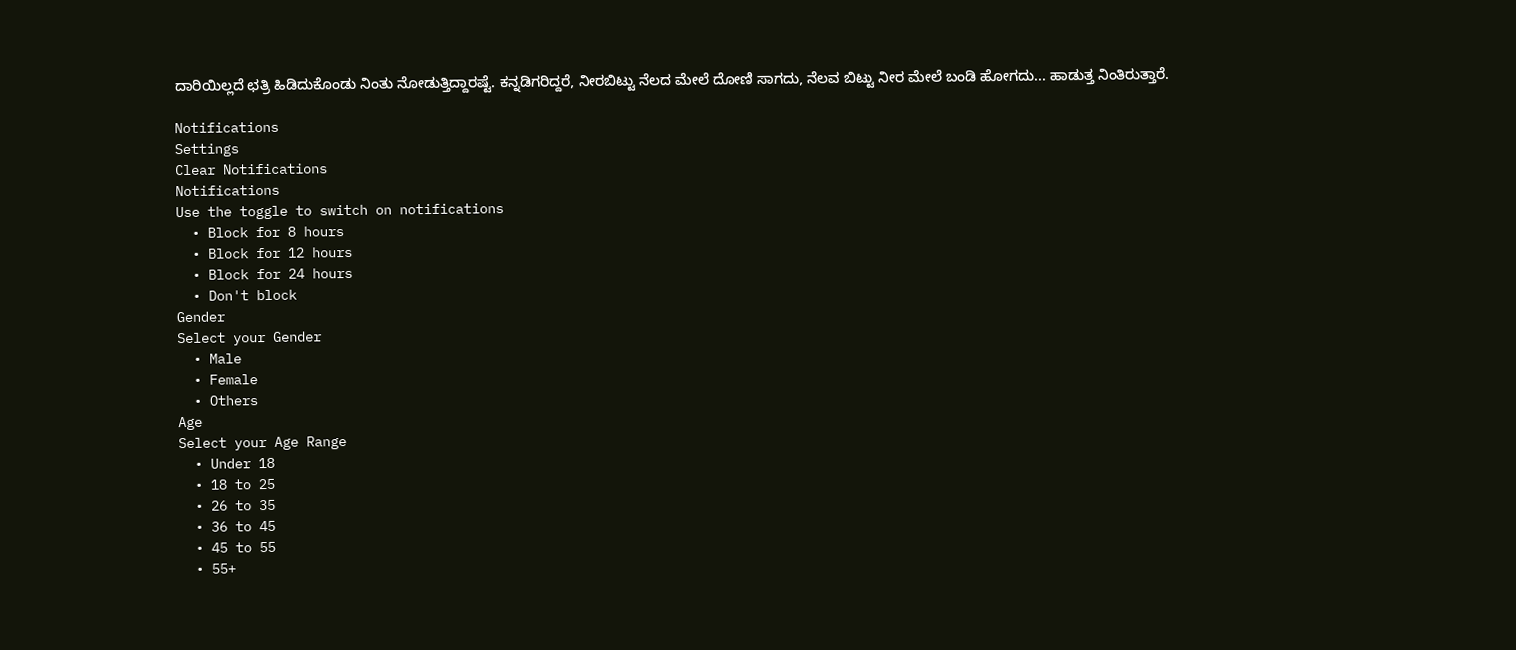ದಾರಿಯಿಲ್ಲದೆ ಛತ್ರಿ ಹಿಡಿದುಕೊಂಡು ನಿಂತು ನೋಡುತ್ತಿದ್ದಾರಷ್ಟೆ. ಕನ್ನಡಿಗರಿದ್ದರೆ, ನೀರಬಿಟ್ಟು ನೆಲದ ಮೇಲೆ ದೋಣಿ ಸಾಗದು, ನೆಲವ ಬಿಟ್ಟು ನೀರ ಮೇಲೆ ಬಂಡಿ ಹೋಗದು... ಹಾಡುತ್ತ ನಿಂತಿರುತ್ತಾರೆ.

Notifications
Settings
Clear Notifications
Notifications
Use the toggle to switch on notifications
  • Block for 8 hours
  • Block for 12 hours
  • Block for 24 hours
  • Don't block
Gender
Select your Gender
  • Male
  • Female
  • Others
Age
Select your Age Range
  • Under 18
  • 18 to 25
  • 26 to 35
  • 36 to 45
  • 45 to 55
  • 55+